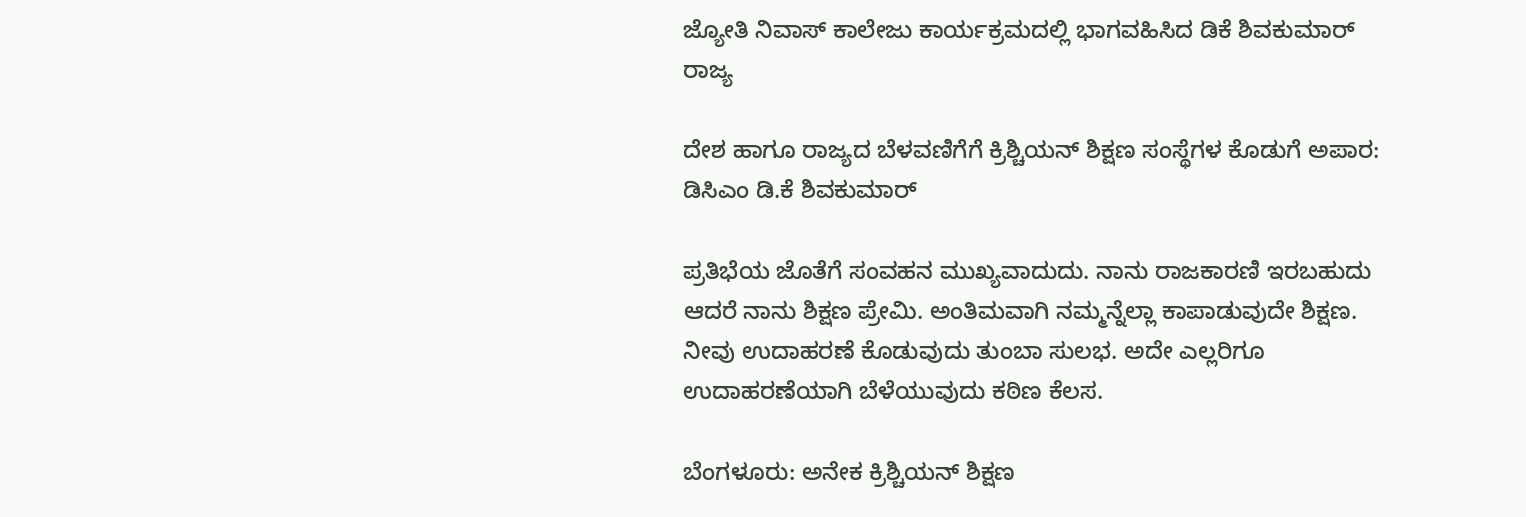ಜ್ಯೋತಿ ನಿವಾಸ್ ಕಾಲೇಜು ಕಾರ್ಯಕ್ರಮದಲ್ಲಿ ಭಾಗವಹಿಸಿದ ಡಿಕೆ ಶಿವಕುಮಾರ್
ರಾಜ್ಯ

ದೇಶ ಹಾಗೂ ರಾಜ್ಯದ ಬೆಳವಣಿಗೆಗೆ ಕ್ರಿಶ್ಚಿಯನ್ ಶಿಕ್ಷಣ ಸಂಸ್ಥೆಗಳ ಕೊಡುಗೆ ಅಪಾರ: ಡಿಸಿಎಂ ಡಿ.ಕೆ ಶಿವಕುಮಾರ್

ಪ್ರತಿಭೆಯ ಜೊತೆಗೆ ಸಂವಹನ ಮುಖ್ಯವಾದುದು. ನಾನು ರಾಜಕಾರಣಿ ಇರಬಹುದು‌ ಆದರೆ ನಾನು ಶಿಕ್ಷಣ ಪ್ರೇಮಿ. ಅಂತಿಮವಾಗಿ ನಮ್ಮನ್ನೆಲ್ಲಾ ಕಾಪಾಡುವುದೇ ಶಿಕ್ಷಣ. ನೀವು ಉದಾಹರಣೆ ಕೊಡುವುದು ತುಂಬಾ ಸುಲಭ. ಅದೇ ಎಲ್ಲರಿಗೂ ಉದಾಹರಣೆಯಾಗಿ ಬೆಳೆಯುವುದು ಕಠಿಣ ಕೆಲಸ.

ಬೆಂಗಳೂರು: ಅನೇಕ ಕ್ರಿಶ್ಚಿಯನ್ ಶಿಕ್ಷಣ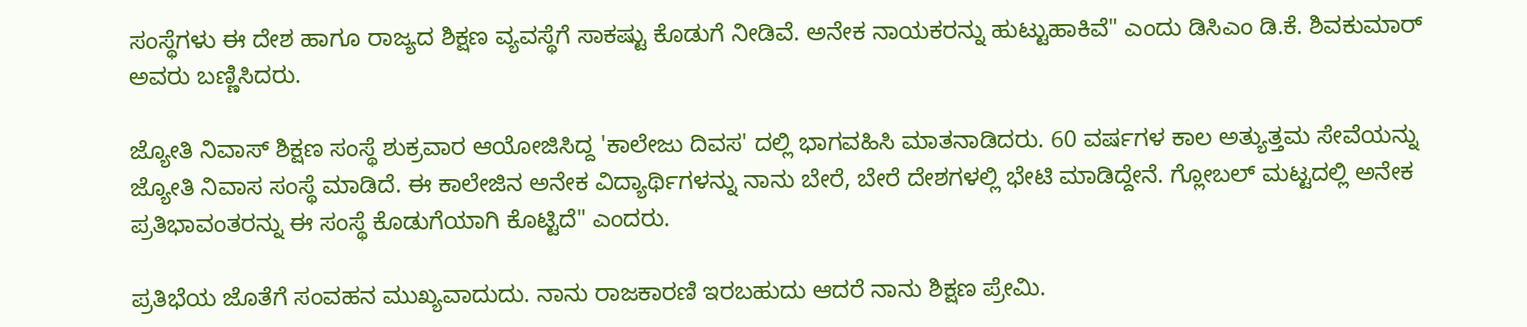ಸಂಸ್ಥೆಗಳು ಈ ದೇಶ ಹಾಗೂ ರಾಜ್ಯದ ಶಿಕ್ಷಣ ವ್ಯವಸ್ಥೆಗೆ ಸಾಕಷ್ಟು ಕೊಡುಗೆ ನೀಡಿವೆ. ಅನೇಕ ನಾಯಕರನ್ನು ಹುಟ್ಟುಹಾಕಿವೆ" ಎಂದು ಡಿಸಿಎಂ ಡಿ.ಕೆ. ಶಿವಕುಮಾರ್ ಅವರು ಬಣ್ಣಿಸಿದರು.

ಜ್ಯೋತಿ ನಿವಾಸ್ ಶಿಕ್ಷಣ ಸಂಸ್ಥೆ ಶುಕ್ರವಾರ ಆಯೋಜಿಸಿದ್ದ 'ಕಾಲೇಜು ದಿವಸ' ದಲ್ಲಿ ಭಾಗವಹಿಸಿ ಮಾತನಾಡಿದರು. 60 ವರ್ಷಗಳ ಕಾಲ ಅತ್ಯುತ್ತಮ ಸೇವೆಯನ್ನು ಜ್ಯೋತಿ ನಿವಾಸ ಸಂಸ್ಥೆ ಮಾಡಿದೆ. ಈ ಕಾಲೇಜಿನ ಅನೇಕ ವಿದ್ಯಾರ್ಥಿಗಳನ್ನು ನಾನು ಬೇರೆ, ಬೇರೆ ದೇಶಗಳಲ್ಲಿ ಭೇಟಿ ಮಾಡಿದ್ದೇನೆ. ಗ್ಲೋಬಲ್ ಮಟ್ಟದಲ್ಲಿ ಅನೇಕ ಪ್ರತಿಭಾವಂತರನ್ನು ಈ ಸಂಸ್ಥೆ ಕೊಡುಗೆಯಾಗಿ ಕೊಟ್ಟಿದೆ" ಎಂದರು.

ಪ್ರತಿಭೆಯ ಜೊತೆಗೆ ಸಂವಹನ ಮುಖ್ಯವಾದುದು. ನಾನು ರಾಜಕಾರಣಿ ಇರಬಹುದು‌ ಆದರೆ ನಾನು ಶಿಕ್ಷಣ ಪ್ರೇಮಿ.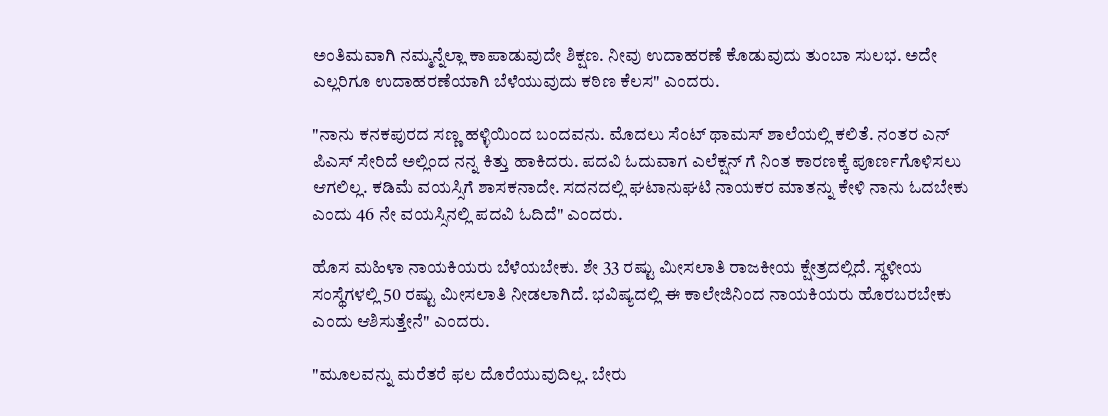ಅಂತಿಮವಾಗಿ ನಮ್ಮನ್ನೆಲ್ಲಾ ಕಾಪಾಡುವುದೇ ಶಿಕ್ಷಣ. ನೀವು ಉದಾಹರಣೆ ಕೊಡುವುದು ತುಂಬಾ ಸುಲಭ. ಅದೇ ಎಲ್ಲರಿಗೂ ಉದಾಹರಣೆಯಾಗಿ ಬೆಳೆಯುವುದು ಕಠಿಣ ಕೆಲಸ" ಎಂದರು.

"ನಾನು ಕನಕಪುರದ ಸಣ್ಣ ಹಳ್ಳಿಯಿಂದ ಬಂದವನು. ಮೊದಲು ಸೆಂಟ್ ಥಾಮಸ್ ಶಾಲೆಯಲ್ಲಿ ಕಲಿತೆ. ನಂತರ ಎನ್ ಪಿಎಸ್ ಸೇರಿದೆ ಅಲ್ಲಿಂದ ನನ್ನ ಕಿತ್ತು ಹಾಕಿದರು. ಪದವಿ ಓದುವಾಗ ಎಲೆಕ್ಷನ್ ಗೆ ನಿಂತ ಕಾರಣಕ್ಕೆ ಪೂರ್ಣಗೊಳಿಸಲು ಆಗಲಿಲ್ಲ. ಕಡಿಮೆ ವಯಸ್ಸಿಗೆ ಶಾಸಕನಾದೇ. ಸದನದಲ್ಲಿ ಘಟಾನುಘಟಿ ನಾಯಕರ ಮಾತನ್ನು ಕೇಳಿ ನಾನು ಓದಬೇಕು ಎಂದು 46 ನೇ ವಯಸ್ಸಿನಲ್ಲಿ ಪದವಿ ಓದಿದೆ" ಎಂದರು.

ಹೊಸ ಮಹಿಳಾ ನಾಯಕಿಯರು ಬೆಳೆಯಬೇಕು. ಶೇ 33 ರಷ್ಟು ಮೀಸಲಾತಿ ರಾಜಕೀಯ ಕ್ಷೇತ್ರದಲ್ಲಿದೆ. ಸ್ಥಳೀಯ ಸಂಸ್ಥೆಗಳಲ್ಲಿ 50 ರಷ್ಟು ಮೀಸಲಾತಿ ನೀಡಲಾಗಿದೆ. ಭವಿಷ್ಯದಲ್ಲಿ ಈ ಕಾಲೇಜಿನಿಂದ ನಾಯಕಿಯರು ಹೊರಬರಬೇಕು ಎಂದು ಆಶಿಸುತ್ತೇನೆ" ಎಂದರು.

"ಮೂಲವನ್ನು ಮರೆತರೆ ಫಲ ದೊರೆಯುವುದಿಲ್ಲ. ಬೇರು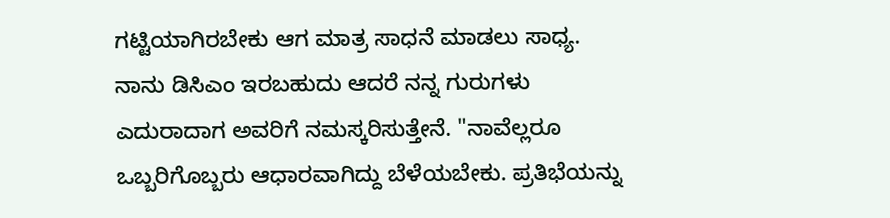ಗಟ್ಟಿಯಾಗಿರಬೇಕು ಆಗ ಮಾತ್ರ ಸಾಧನೆ ಮಾಡಲು ಸಾಧ್ಯ. ನಾನು ಡಿಸಿಎಂ ಇರಬಹುದು ಆದರೆ ನನ್ನ ಗುರುಗಳು ಎದುರಾದಾಗ ಅವರಿಗೆ ನಮಸ್ಕರಿಸುತ್ತೇನೆ. "ನಾವೆಲ್ಲರೂ ಒಬ್ಬರಿಗೊಬ್ಬರು ಆಧಾರವಾಗಿದ್ದು ಬೆಳೆಯಬೇಕು. ಪ್ರತಿಭೆಯನ್ನು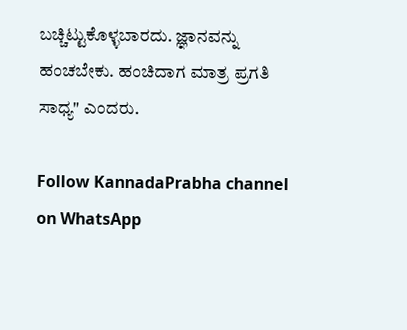ಬಚ್ಚಿಟ್ಟುಕೊಳ್ಳಬಾರದು. ಜ್ಞಾನವನ್ನು ಹಂಚಬೇಕು. ಹಂಚಿದಾಗ ಮಾತ್ರ ಪ್ರಗತಿ ಸಾಧ್ಯ" ಎಂದರು.

Follow KannadaPrabha channel on WhatsApp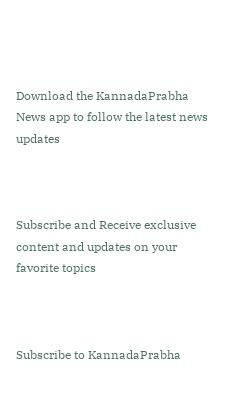Download the KannadaPrabha News app to follow the latest news updates



Subscribe and Receive exclusive content and updates on your favorite topics



Subscribe to KannadaPrabha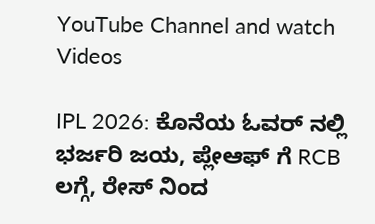YouTube Channel and watch Videos

IPL 2026: ಕೊನೆಯ ಓವರ್ ನಲ್ಲಿ ಭರ್ಜರಿ ಜಯ, ಪ್ಲೇಆಫ್ ಗೆ RCB ಲಗ್ಗೆ, ರೇಸ್ ನಿಂದ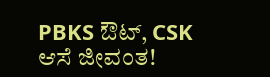PBKS ಔಟ್, CSK ಆಸೆ ಜೀವಂತ!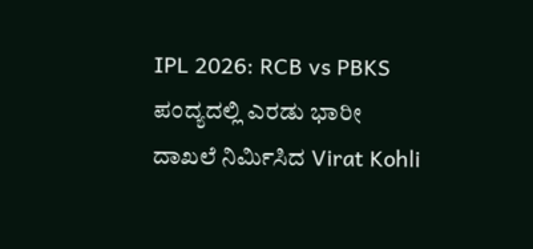IPL 2026: RCB vs PBKS ಪಂದ್ಯದಲ್ಲಿ ಎರಡು ಭಾರೀ ದಾಖಲೆ ನಿರ್ಮಿಸಿದ Virat Kohli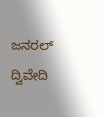ಜನರಲ್ ದ್ವಿವೇದಿ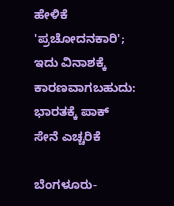ಹೇಳಿಕೆ 'ಪ್ರಚೋದನಕಾರಿ'; ಇದು ವಿನಾಶಕ್ಕೆ ಕಾರಣವಾಗಬಹುದು: ಭಾರತಕ್ಕೆ ಪಾಕ್ ಸೇನೆ ಎಚ್ಚರಿಕೆ

ಬೆಂಗಳೂರು-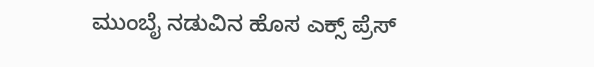ಮುಂಬೈ ನಡುವಿನ ಹೊಸ ಎಕ್ಸ್ ಪ್ರೆಸ್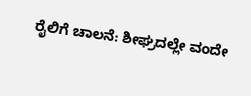ರೈಲಿಗೆ ಚಾಲನೆ: ಶೀಘ್ರದಲ್ಲೇ ವಂದೇ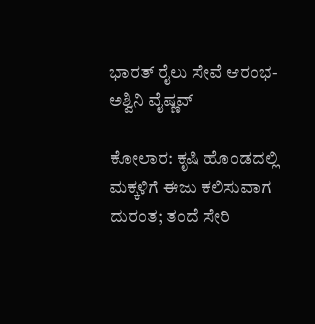ಭಾರತ್ ರೈಲು ಸೇವೆ ಆರಂಭ- ಅಶ್ವಿನಿ ವೈಷ್ಣವ್

ಕೋಲಾರ: ಕೃಷಿ ಹೊಂಡದಲ್ಲಿ ಮಕ್ಕಳಿಗೆ ಈಜು ಕಲಿಸುವಾಗ ದುರಂತ; ತಂದೆ ಸೇರಿ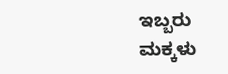ಇಬ್ಬರು ಮಕ್ಕಳು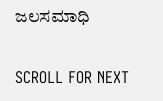ಜಲಸಮಾಧಿ

SCROLL FOR NEXT